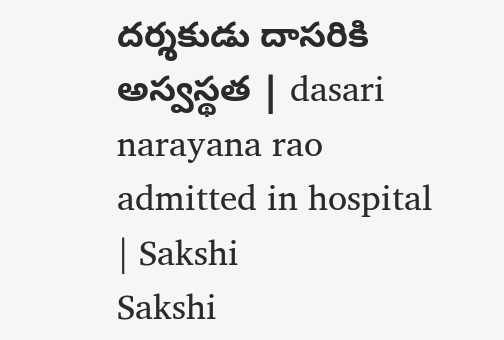దర్శకుడు దాసరికి అస్వస్థత | dasari narayana rao admitted in hospital | Sakshi
Sakshi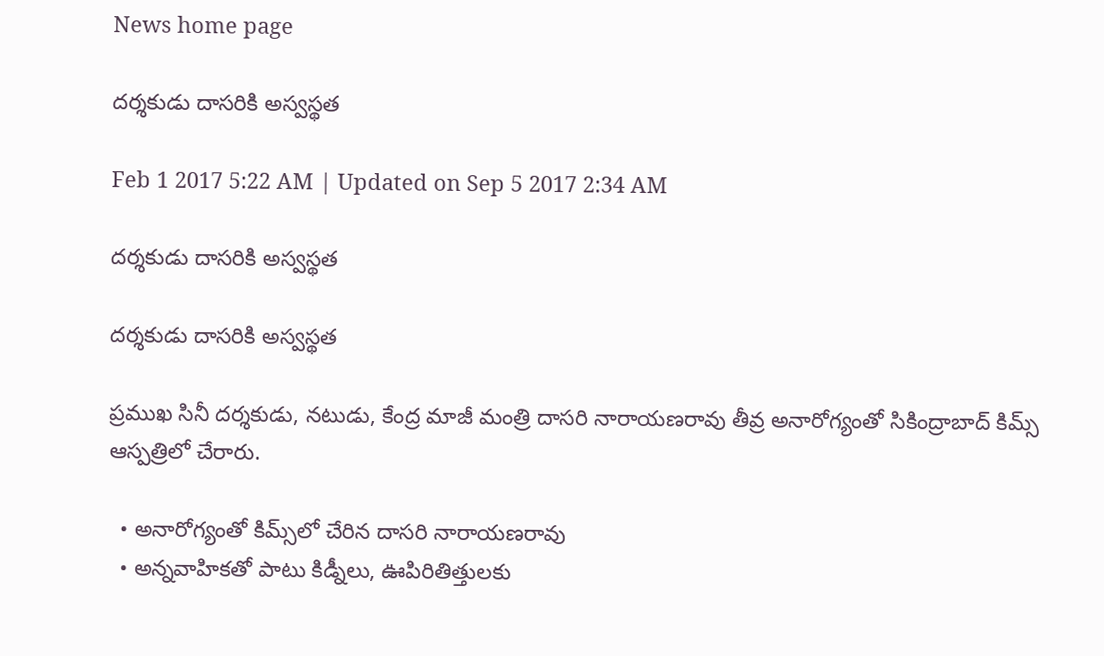News home page

దర్శకుడు దాసరికి అస్వస్థత

Feb 1 2017 5:22 AM | Updated on Sep 5 2017 2:34 AM

దర్శకుడు దాసరికి అస్వస్థత

దర్శకుడు దాసరికి అస్వస్థత

ప్రముఖ సినీ దర్శకుడు, నటుడు, కేంద్ర మాజీ మంత్రి దాసరి నారాయణరావు తీవ్ర అనారోగ్యంతో సికింద్రాబాద్‌ కిమ్స్‌ ఆస్పత్రిలో చేరారు.

  • అనారోగ్యంతో కిమ్స్‌లో చేరిన దాసరి నారాయణరావు
  • అన్నవాహికతో పాటు కిడ్నీలు, ఊపిరితిత్తులకు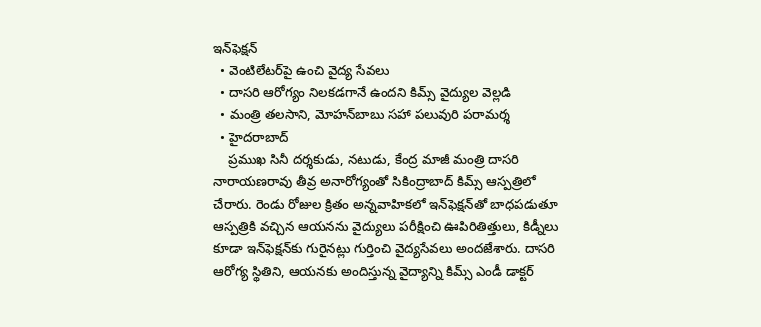ఇన్‌ఫెక్షన్‌
  • వెంటిలేటర్‌పై ఉంచి వైద్య సేవలు
  • దాసరి ఆరోగ్యం నిలకడగానే ఉందని కిమ్స్‌ వైద్యుల వెల్లడి
  • మంత్రి తలసాని, మోహన్‌బాబు సహా పలువురి పరామర్శ
  • హైదరాబాద్‌
    ప్రముఖ సినీ దర్శకుడు, నటుడు, కేంద్ర మాజీ మంత్రి దాసరి నారాయణరావు తీవ్ర అనారోగ్యంతో సికింద్రాబాద్‌ కిమ్స్‌ ఆస్పత్రిలో చేరారు. రెండు రోజుల క్రితం అన్నవాహికలో ఇన్‌ఫెక్షన్‌తో బాధపడుతూ ఆస్పత్రికి వచ్చిన ఆయనను వైద్యులు పరీక్షించి ఊపిరితిత్తులు, కిడ్నీలు కూడా ఇన్‌ఫెక్షన్‌కు గురైనట్లు గుర్తించి వైద్యసేవలు అందజేశారు. దాసరి ఆరోగ్య స్థితిని, ఆయనకు అందిస్తున్న వైద్యాన్ని కిమ్స్‌ ఎండీ డాక్టర్‌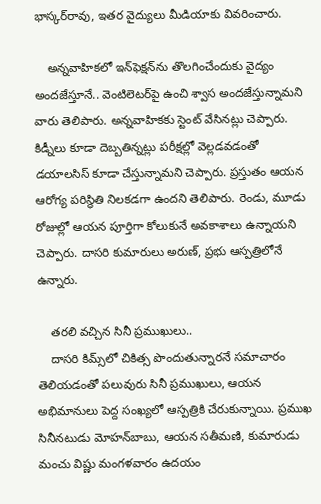భాస్కర్‌రావు, ఇతర వైద్యులు మీడియాకు వివరించారు.

    అన్నవాహికలో ఇన్‌ఫెక్షన్‌ను తొలగించేందుకు వైద్యం అందజేస్తూనే.. వెంటిలెటర్‌పై ఉంచి శ్వాస అందజేస్తున్నామని వారు తెలిపారు. అన్నవాహికకు స్టెంట్‌ వేసినట్లు చెప్పారు.  కిడ్నీలు కూడా దెబ్బతిన్నట్లు పరీక్షల్లో వెల్లడవడంతో డయాలసిస్‌ కూడా చేస్తున్నామని చెప్పారు. ప్రస్తుతం ఆయన ఆరోగ్య పరిస్థితి నిలకడగా ఉందని తెలిపారు. రెండు, మూడు రోజుల్లో ఆయన పూర్తిగా కోలుకునే అవకాశాలు ఉన్నాయని చెప్పారు. దాసరి కుమారులు అరుణ్, ప్రభు ఆస్పత్రిలోనే ఉన్నారు.

    తరలి వచ్చిన సినీ ప్రముఖులు..
    దాసరి కిమ్స్‌లో చికిత్స పొందుతున్నారనే సమాచారం తెలియడంతో పలువురు సినీ ప్రముఖులు, ఆయన అభిమానులు పెద్ద సంఖ్యలో ఆస్పత్రికి చేరుకున్నాయి. ప్రముఖ సినీనటుడు మోహన్‌బాబు, ఆయన సతీమణి, కుమారుడు మంచు విష్ణు మంగళవారం ఉదయం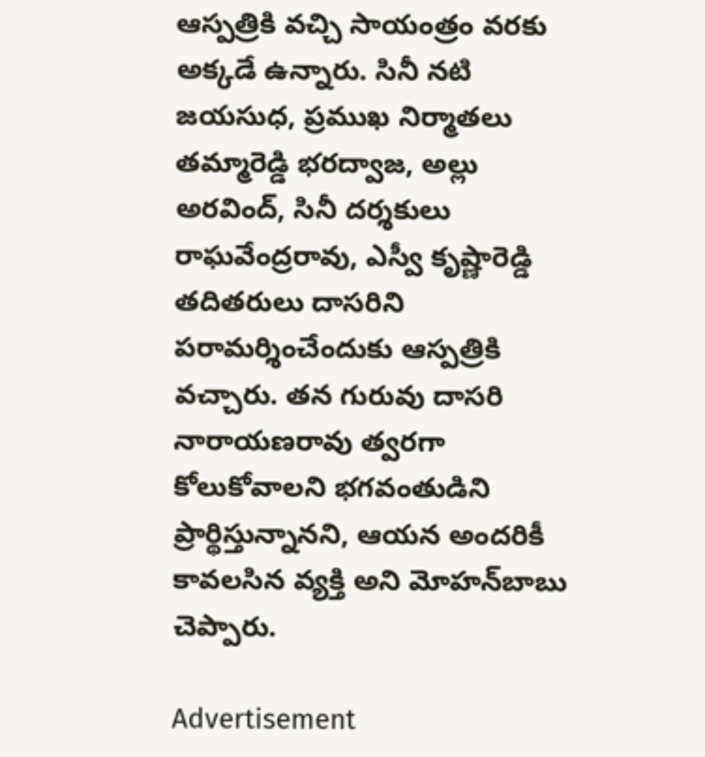ఆస్పత్రికి వచ్చి సాయంత్రం వరకు అక్కడే ఉన్నారు. సినీ నటి జయసుధ, ప్రముఖ నిర్మాతలు తమ్మారెడ్డి భరద్వాజ, అల్లు అరవింద్, సినీ దర్శకులు రాఘవేంద్రరావు, ఎస్వీ కృష్ణారెడ్డి తదితరులు దాసరిని పరామర్శించేందుకు ఆస్పత్రికి వచ్చారు. తన గురువు దాసరి నారాయణరావు త్వరగా కోలుకోవాలని భగవంతుడిని ప్రార్థిస్తున్నానని, ఆయన అందరికీ కావలసిన వ్యక్తి అని మోహన్‌బాబు చెప్పారు.

Advertisement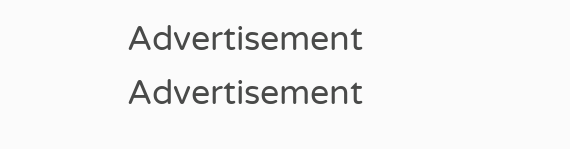Advertisement
Advertisement